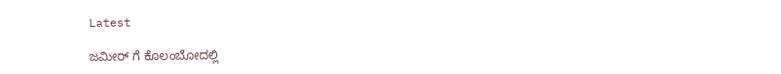Latest

ಜಮೀರ್ ಗೆ ಕೊಲಂಬೋದಲ್ಲಿ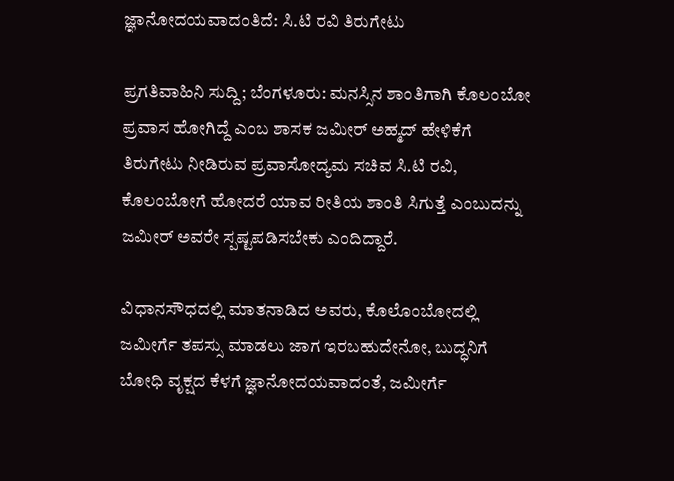ಜ್ಞಾನೋದಯವಾದಂತಿದೆ: ಸಿ.ಟಿ ರವಿ ತಿರುಗೇಟು

ಪ್ರಗತಿವಾಹಿನಿ ಸುದ್ದಿ; ಬೆಂಗಳೂರು: ಮನಸ್ಸಿನ ಶಾಂತಿಗಾಗಿ ಕೊಲಂಬೋ ಪ್ರವಾಸ ಹೋಗಿದ್ದೆ ಎಂಬ ಶಾಸಕ ಜಮೀರ್ ಅಹ್ಮದ್ ಹೇಳಿಕೆಗೆ ತಿರುಗೇಟು ನೀಡಿರುವ ಪ್ರವಾಸೋದ್ಯಮ ಸಚಿವ ಸಿ.ಟಿ ರವಿ, ಕೊಲಂಬೋಗೆ ಹೋದರೆ ಯಾವ ರೀತಿಯ ಶಾಂತಿ ಸಿಗುತ್ತೆ ಎಂಬುದನ್ನು ಜಮೀರ್ ಅವರೇ ಸ್ಪಷ್ಟಪಡಿಸಬೇಕು ಎಂದಿದ್ದಾರೆ.

ವಿಧಾನಸೌಧದಲ್ಲಿ ಮಾತನಾಡಿದ ಅವರು, ಕೊಲೊಂಬೋದಲ್ಲಿ ಜಮೀರ್ಗೆ ತಪಸ್ಸು ಮಾಡಲು ಜಾಗ ಇರಬಹುದೇನೋ, ಬುದ್ಧನಿಗೆ ಬೋಧಿ ವೃಕ್ಷದ ಕೆಳಗೆ ಜ್ಞಾನೋದಯವಾದಂತೆ, ಜಮೀರ್ಗೆ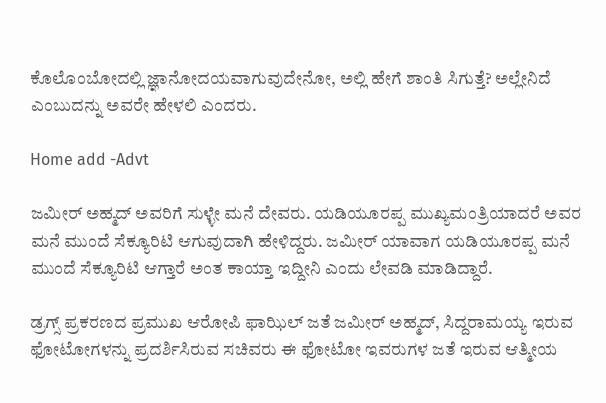ಕೊಲೊಂಬೋದಲ್ಲಿ ಜ್ಞಾನೋದಯವಾಗುವುದೇನೋ, ಅಲ್ಲಿ ಹೇಗೆ ಶಾಂತಿ ಸಿಗುತ್ತೆ? ಅಲ್ಲೇನಿದೆ ಎಂಬುದನ್ನು ಅವರೇ ಹೇಳಲಿ ಎಂದರು.

Home add -Advt

ಜಮೀರ್ ಅಹ್ಮದ್ ಅವರಿಗೆ ಸುಳ್ಳೇ ಮನೆ ದೇವರು. ಯಡಿಯೂರಪ್ಪ ಮುಖ್ಯಮಂತ್ರಿಯಾದರೆ ಅವರ ಮನೆ ಮುಂದೆ ಸೆಕ್ಯೂರಿಟಿ ಆಗುವುದಾಗಿ ಹೇಳಿದ್ದರು. ಜಮೀರ್ ಯಾವಾಗ ಯಡಿಯೂರಪ್ಪ ಮನೆ ಮುಂದೆ ಸೆಕ್ಯೂರಿಟಿ ಆಗ್ತಾರೆ ಅಂತ ಕಾಯ್ತಾ ಇದ್ದೀನಿ ಎಂದು ಲೇವಡಿ ಮಾಡಿದ್ದಾರೆ.

ಡ್ರಗ್ಸ್ ಪ್ರಕರಣದ ಪ್ರಮುಖ ಆರೋಪಿ ಫಾಝಿಲ್ ಜತೆ ಜಮೀರ್ ಅಹ್ಮದ್, ಸಿದ್ದರಾಮಯ್ಯ ಇರುವ ಫೋಟೋಗಳನ್ನು ಪ್ರದರ್ಶಿಸಿರುವ ಸಚಿವರು ಈ ಫೋಟೋ ಇವರುಗಳ ಜತೆ ಇರುವ ಆತ್ಮೀಯ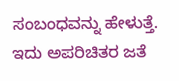ಸಂಬಂಧವನ್ನು ಹೇಳುತ್ತೆ. ಇದು ಅಪರಿಚಿತರ ಜತೆ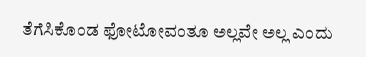ತೆಗೆಸಿಕೊಂಡ ಫೋಟೋವಂತೂ ಅಲ್ಲವೇ ಅಲ್ಲ ಎಂದು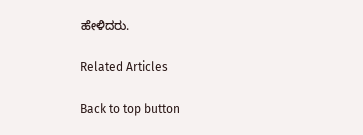ಹೇಳಿದರು.

Related Articles

Back to top button